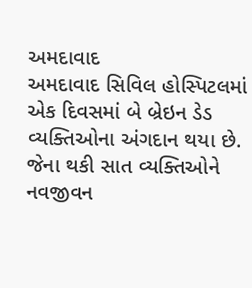અમદાવાદ
અમદાવાદ સિવિલ હોસ્પિટલમાં એક દિવસમાં બે બ્રેઇન ડેડ વ્યક્તિઓના અંગદાન થયા છે. જેના થકી સાત વ્યક્તિઓને નવજીવન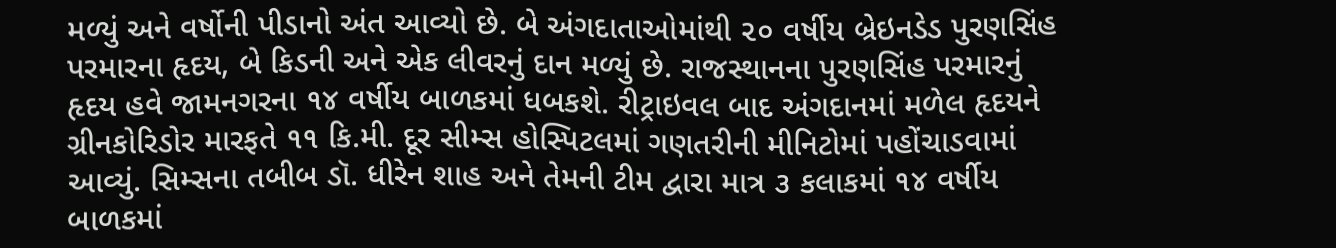મળ્યું અને વર્ષોની પીડાનો અંત આવ્યો છે. બે અંગદાતાઓમાંથી ૨૦ વર્ષીય બ્રેઇનડેડ પુરણસિંહ પરમારના હૃદય, બે કિડની અને એક લીવરનું દાન મળ્યું છે. રાજસ્થાનના પુરણસિંહ પરમારનું હૃદય હવે જામનગરના ૧૪ વર્ષીય બાળકમાં ધબકશે. રીટ્રાઇવલ બાદ અંગદાનમાં મળેલ હૃદયને ગ્રીનકોરિડોર મારફતે ૧૧ કિ.મી. દૂર સીમ્સ હોસ્પિટલમાં ગણતરીની મીનિટોમાં પહોંચાડવામાં આવ્યું. સિમ્સના તબીબ ડૉ. ધીરેન શાહ અને તેમની ટીમ દ્વારા માત્ર ૩ કલાકમાં ૧૪ વર્ષીય બાળકમાં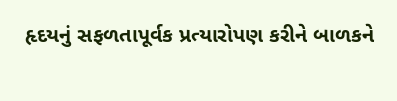હૃદયનું સફળતાપૂર્વક પ્રત્યારોપણ કરીને બાળકને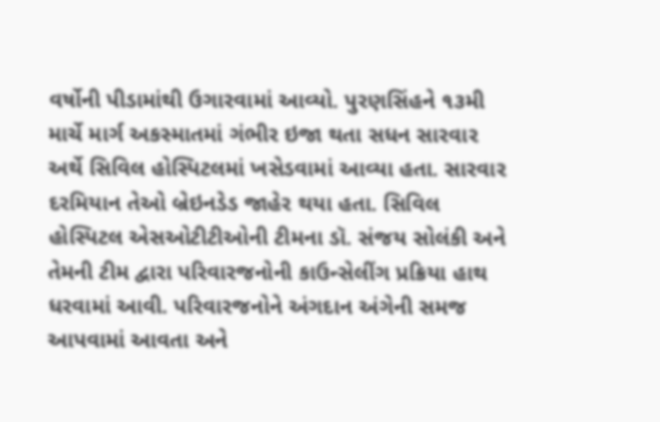વર્ષોની પીડામાંથી ઉગારવામાં આવ્યો. પુરણસિંહને ૧૩મી માર્ચે માર્ગ અકસ્માતમાં ગંભીર ઇજા થતા સધન સારવાર અર્થે સિવિલ હોસ્પિટલમાં ખસેડવામાં આવ્યા હતા. સારવાર દરમિયાન તેઓ બ્રેઇનડેડ જાહેર થયા હતા. સિવિલ હોસ્પિટલ એસઓટીટીઓની ટીમના ડૉ. સંજય સોલંકી અને તેમની ટીમ દ્વારા પરિવારજનોની કાઉન્સેલીંગ પ્રક્રિયા હાથ ધરવામાં આવી. પરિવારજનોને અંગદાન અંગેની સમજ આપવામાં આવતા અને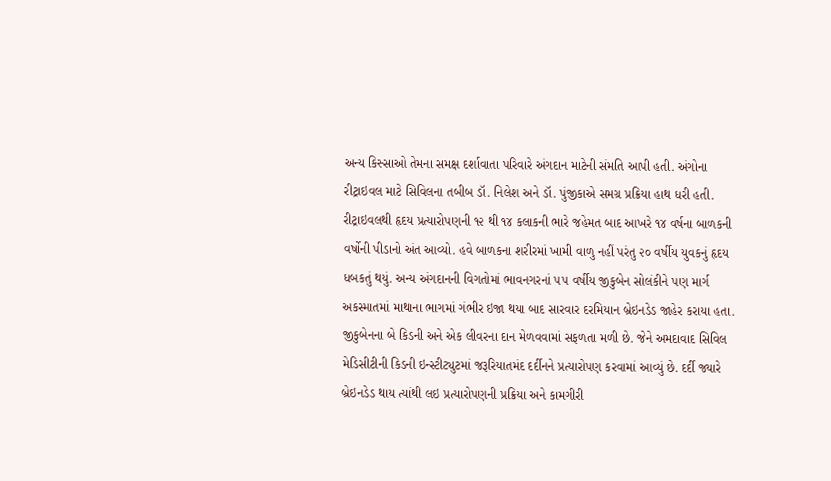અન્ય કિસ્સાઓ તેમના સમક્ષ દર્શાવાતા પરિવારે અંગદાન માટેની સંમતિ આપી હતી. અંગોના રીટ્રાઇવલ માટે સિવિલના તબીબ ડૉ. નિલેશ અને ડૉ. પુંજીકાએ સમગ્ર પ્રક્રિયા હાથ ધરી હતી. રીટ્રાઇવલથી હૃદય પ્રત્યારોપણની ૧૨ થી ૧૪ કલાકની ભારે જહેમત બાદ આખરે ૧૪ વર્ષના બાળકની વર્ષોની પીડાનો અંત આવ્યો. હવે બાળકના શરીરમાં ખામી વાળુ નહીં પરંતુ ૨૦ વર્ષીય યુવકનું હૃદય ધબકતું થયું. અન્ય અંગદાનની વિગતોમાં ભાવનગરનાં ૫૫ વર્ષીય જીકુબેન સોલંકીને પણ માર્ગ અકસ્માતમાં માથાના ભાગમાં ગંભીર ઇજા થયા બાદ સારવાર દરમિયાન બ્રેઇનડેડ જાહેર કરાયા હતા. જીકુબેનના બે કિડની અને એક લીવરના દાન મેળવવામાં સફળતા મળી છે. જેને અમદાવાદ સિવિલ મેડિસીટીની કિડની ઇન્સ્ટીટ્યુટમાં જરૂરિયાતમંદ દર્દીનને પ્રત્યારોપણ કરવામાં આવ્યું છે. દર્દી જ્યારે બ્રેઇનડેડ થાય ત્યાંથી લઇ પ્રત્યારોપણની પ્રક્રિયા અને કામગીરી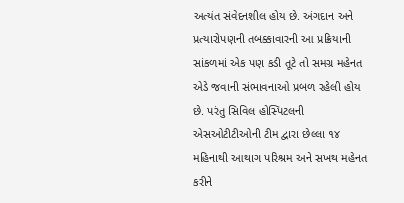અત્યંત સંવેદનશીલ હોય છે. અંગદાન અને પ્રત્યારોપણની તબક્કાવારની આ પ્રક્રિયાની સાંકળમાં એક પણ કડી તૂટે તો સમગ્ર મહેનત એડે જવાની સંભાવનાઓ પ્રબળ રહેલી હોય છે. પરંતુ સિવિલ હોસ્પિટલની એસઓટીટીઓની ટીમ દ્વારા છેલ્લા ૧૪ મહિનાથી આથાગ પરિશ્રમ અને સખથ મહેનત કરીને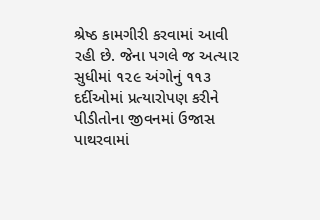શ્રેષ્ઠ કામગીરી કરવામાં આવી રહી છે. જેના પગલે જ અત્યાર સુધીમાં ૧૨૯ અંગોનું ૧૧૩ દર્દીઓમાં પ્રત્યારોપણ કરીને પીડીતોના જીવનમાં ઉજાસ પાથરવામાં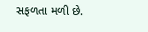સફળતા મળી છે.